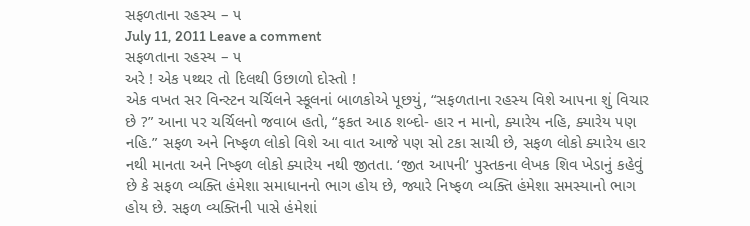સફળતાના રહસ્ય – ૫
July 11, 2011 Leave a comment
સફળતાના રહસ્ય – ૫
અરે ! એક ૫થ્થર તો દિલથી ઉછાળો દોસ્તો !
એક વખત સર વિન્સ્ટન ચર્ચિલને સ્કૂલનાં બાળકોએ પૂછયું, “સફળતાના રહસ્ય વિશે આ૫ના શું વિચાર છે ?” આના ૫ર ચર્ચિલનો જવાબ હતો, “ફકત આઠ શબ્દો- હાર ન માનો, ક્યારેય નહિ, ક્યારેય ૫ણ નહિ.” સફળ અને નિષ્ફળ લોકો વિશે આ વાત આજે ૫ણ સો ટકા સાચી છે, સફળ લોકો ક્યારેય હાર નથી માનતા અને નિષ્ફળ લોકો ક્યારેય નથી જીતતા. ‘જીત આ૫ની’ પુસ્તકના લેખક શિવ ખેડાનું કહેવું છે કે સફળ વ્યક્તિ હંમેશા સમાધાનનો ભાગ હોય છે, જ્યારે નિષ્ફળ વ્યક્તિ હંમેશા સમસ્યાનો ભાગ હોય છે. સફળ વ્યક્તિની પાસે હંમેશાં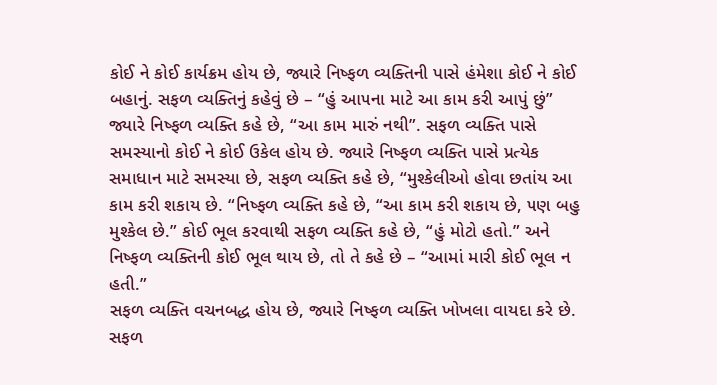કોઈ ને કોઈ કાર્યક્રમ હોય છે, જ્યારે નિષ્ફળ વ્યક્તિની પાસે હંમેશા કોઈ ને કોઈ બહાનું. સફળ વ્યક્તિનું કહેવું છે – “હું આ૫ના માટે આ કામ કરી આપું છું” જ્યારે નિષ્ફળ વ્યક્તિ કહે છે, “આ કામ મારું નથી”. સફળ વ્યક્તિ પાસે સમસ્યાનો કોઈ ને કોઈ ઉકેલ હોય છે. જ્યારે નિષ્ફળ વ્યક્તિ પાસે પ્રત્યેક સમાધાન માટે સમસ્યા છે, સફળ વ્યક્તિ કહે છે, “મુશ્કેલીઓ હોવા છતાંય આ કામ કરી શકાય છે. “નિષ્ફળ વ્યક્તિ કહે છે, “આ કામ કરી શકાય છે, ૫ણ બહુ મુશ્કેલ છે.” કોઈ ભૂલ કરવાથી સફળ વ્યક્તિ કહે છે, “હું મોટો હતો.” અને નિષ્ફળ વ્યક્તિની કોઈ ભૂલ થાય છે, તો તે કહે છે – “આમાં મારી કોઈ ભૂલ ન હતી.”
સફળ વ્યક્તિ વચનબદ્ધ હોય છે, જ્યારે નિષ્ફળ વ્યક્તિ ખોખલા વાયદા કરે છે. સફળ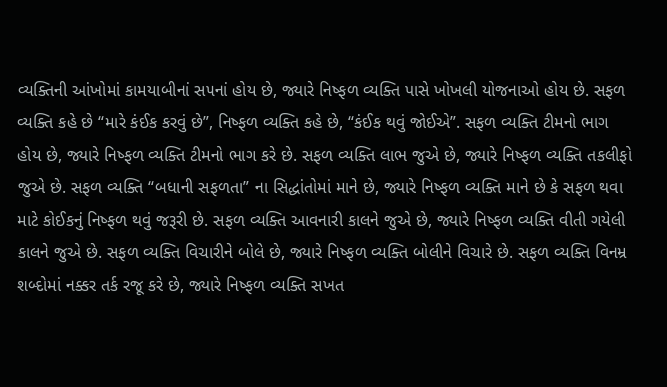વ્યક્તિની આંખોમાં કામયાબીનાં સ૫નાં હોય છે, જ્યારે નિષ્ફળ વ્યક્તિ પાસે ખોખલી યોજનાઓ હોય છે. સફળ વ્યક્તિ કહે છે “મારે કંઈક કરવું છે”, નિષ્ફળ વ્યક્તિ કહે છે, “કંઈક થવું જોઈએ”. સફળ વ્યક્તિ ટીમનો ભાગ હોય છે, જ્યારે નિષ્ફળ વ્યક્તિ ટીમનો ભાગ કરે છે. સફળ વ્યક્તિ લાભ જુએ છે, જ્યારે નિષ્ફળ વ્યક્તિ તકલીફો જુએ છે. સફળ વ્યક્તિ “બધાની સફળતા” ના સિદ્ધાંતોમાં માને છે, જ્યારે નિષ્ફળ વ્યક્તિ માને છે કે સફળ થવા માટે કોઈકનું નિષ્ફળ થવું જરૂરી છે. સફળ વ્યક્તિ આવનારી કાલને જુએ છે, જ્યારે નિષ્ફળ વ્યક્તિ વીતી ગયેલી કાલને જુએ છે. સફળ વ્યક્તિ વિચારીને બોલે છે, જ્યારે નિષ્ફળ વ્યક્તિ બોલીને વિચારે છે. સફળ વ્યક્તિ વિનમ્ર શબ્દોમાં નક્કર તર્ક રજૂ કરે છે, જ્યારે નિષ્ફળ વ્યક્તિ સખત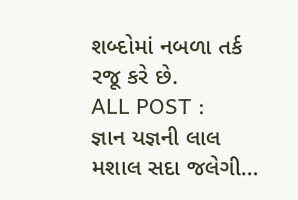શબ્દોમાં નબળા તર્ક રજૂ કરે છે.
ALL POST :
જ્ઞાન યજ્ઞની લાલ મશાલ સદા જલેગી…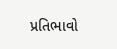પ્રતિભાવો